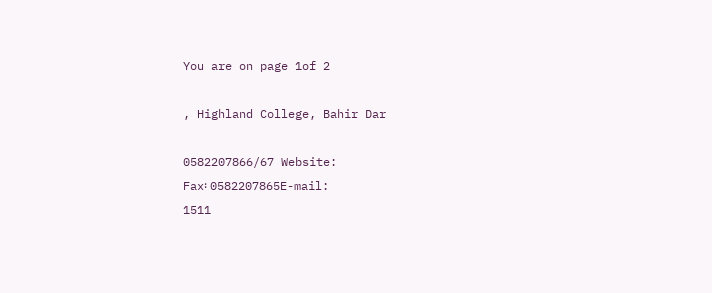You are on page 1of 2

, Highland College, Bahir Dar

0582207866/67 Website:
Fax፡ 0582207865E-mail:
1511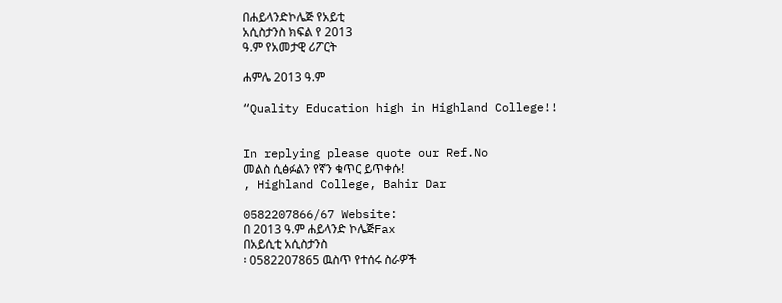በሐይላንድኮሌጅ የአይቲ
አሲስታንስ ክፍል የ 2013
ዓ.ም የአመታዊ ሪፖርት

ሐምሌ 2013 ዓ.ም

“Quality Education high in Highland College!!


In replying please quote our Ref.No
መልስ ሲፅፉልን የኛን ቁጥር ይጥቀሱ!
, Highland College, Bahir Dar

0582207866/67 Website:
በ 2013 ዓ.ም ሐይላንድ ኮሌጅFax
በአይሲቲ አሲስታንስ
፡ 0582207865 ዉስጥ የተሰሩ ስራዎች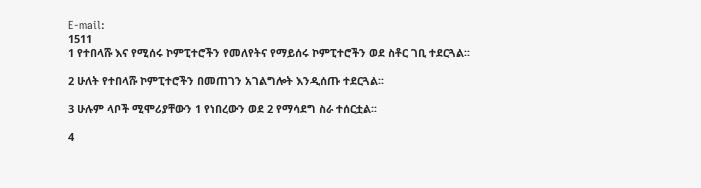E-mail:
1511
1 የተበላሹ እና የሚሰሩ ኮምፒተሮችን የመለየትና የማይሰሩ ኮምፒተሮችን ወደ ስቶር ገቢ ተደርጓል፡፡

2 ሁለት የተበላሹ ኮምፒተሮችን በመጠገን አገልግሎት እንዲሰጡ ተደርጓል፡፡

3 ሁሉም ላቦች ሚሞሪያቸውን 1 የነበረውን ወደ 2 የማሳደግ ስራ ተሰርቷል፡፡

4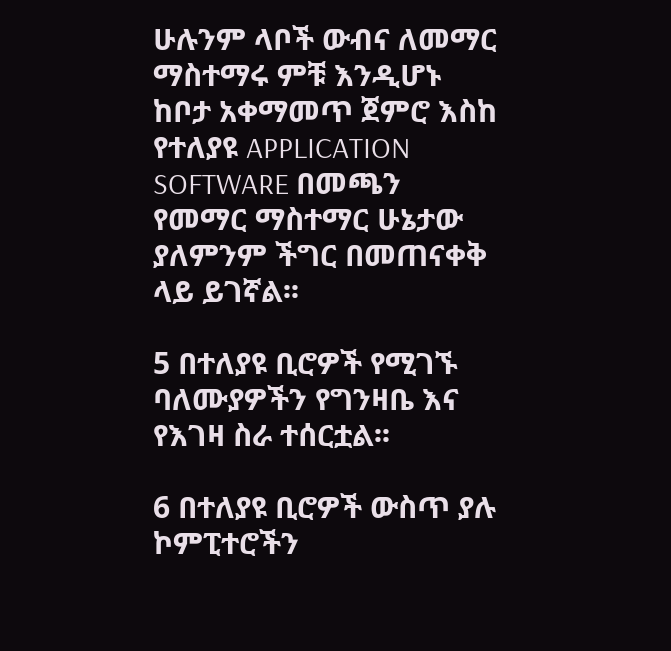ሁሉንም ላቦች ውብና ለመማር ማስተማሩ ምቹ እንዲሆኑ ከቦታ አቀማመጥ ጀምሮ እስከ የተለያዩ APPLICATION
SOFTWARE በመጫን የመማር ማስተማር ሁኔታው ያለምንም ችግር በመጠናቀቅ ላይ ይገኛል፡፡

5 በተለያዩ ቢሮዎች የሚገኙ ባለሙያዎችን የግንዛቤ እና የእገዛ ስራ ተሰርቷል፡፡

6 በተለያዩ ቢሮዎች ውስጥ ያሉ ኮምፒተሮችን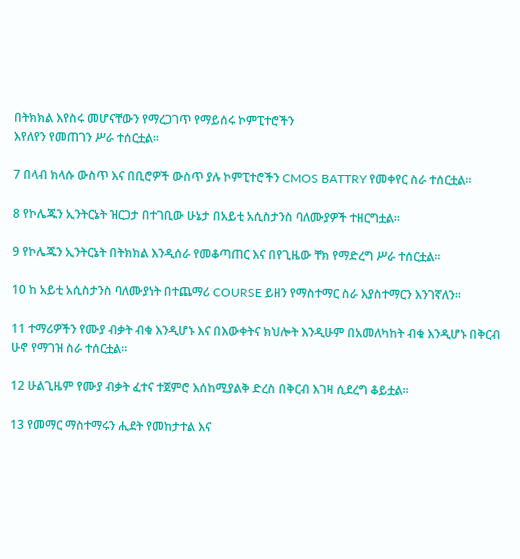በትክክል እየስሩ መሆናቸውን የማረጋገጥ የማይሰሩ ኮምፒተሮችን
እየለየን የመጠገን ሥራ ተሰርቷል፡፡

7 በላብ ክላሱ ውስጥ እና በቢሮዎች ውስጥ ያሉ ኮምፒተሮችን CMOS BATTRY የመቀየር ስራ ተሰርቷል፡፡

8 የኮሌጁን ኢንትርኔት ዝርጋታ በተገቢው ሁኔታ በአይቲ አሲስታንስ ባለሙያዎች ተዘርግቷል፡፡

9 የኮሌጁን ኢንትርኔት በትክክል እንዲሰራ የመቆጣጠር እና በየጊዜው ቸክ የማድረግ ሥራ ተሰርቷል፡፡

10 ከ አይቲ አሲስታንስ ባለሙያነት በተጨማሪ COURSE ይዘን የማስተማር ስራ እያስተማርን እንገኛለን፡፡

11 ተማሪዎችን የሙያ ብቃት ብቁ እንዲሆኑ እና በእውቀትና ክህሎት እንዲሁም በአመለካከት ብቁ እንዲሆኑ በቅርብ
ሁኖ የማገዝ ስራ ተሰርቷል፡፡

12 ሁልጊዜም የሙያ ብቃት ፈተና ተጀምሮ እሰከሚያልቅ ድረስ በቅርብ እገዛ ሲደረግ ቆይቷል፡፡

13 የመማር ማስተማሩን ሒደት የመከታተል እና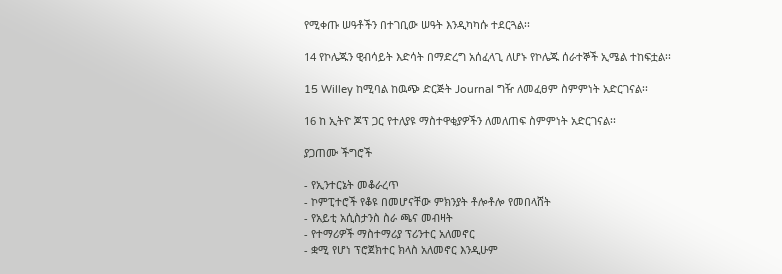የሚቀጡ ሠዓቶችን በተገቢው ሠዓት እንዲካካሱ ተደርጓል፡፡

14 የኮሌጁን ዊብሳይት እድሳት በማድረግ አሰፈላጊ ለሆኑ የኮሌጁ ሰራተኞች ኢሜል ተከፍቷል፡፡

15 Willey ከሚባል ከዉጭ ድርጅት Journal ግዥ ለመፈፀም ስምምነት አድርገናል፡፡

16 ከ ኢትዮ ጆፕ ጋር የተለያዩ ማስተዋቂያዎችን ለመለጠፍ ስምምነት አድርገናል፡፡

ያጋጠሙ ችግሮች

- የኢንተርኔት መቆራረጥ
- ኮምፒተሮች የቆዩ በመሆናቸው ምክንያት ቶሎቶሎ የመበላሸት
- የአይቲ አሲስታንስ ስራ ጫና መብዛት
- የተማሪዎች ማስተማሪያ ፕሪንተር አለመኖር
- ቋሚ የሆነ ፕሮጀክተር ክላስ አለመኖር እንዲሁም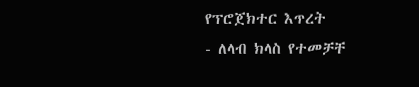የፕሮጀክተር እጥረት
- ለላብ ክላስ የተመቻቸ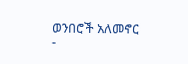ወንበሮች አለመኖር
-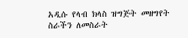አዲሱ የላብ ክላስ ዝግጅት መዘግየት ስራችን ለመስራት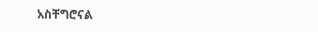አስቸግሮናል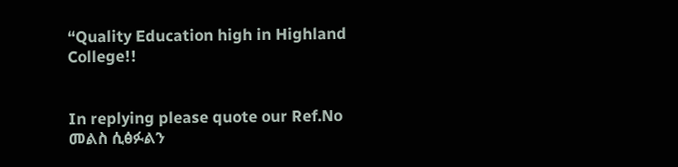“Quality Education high in Highland College!!


In replying please quote our Ref.No
መልስ ሲፅፉልን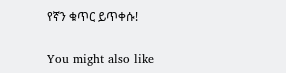የኛን ቁጥር ይጥቀሱ!

You might also like